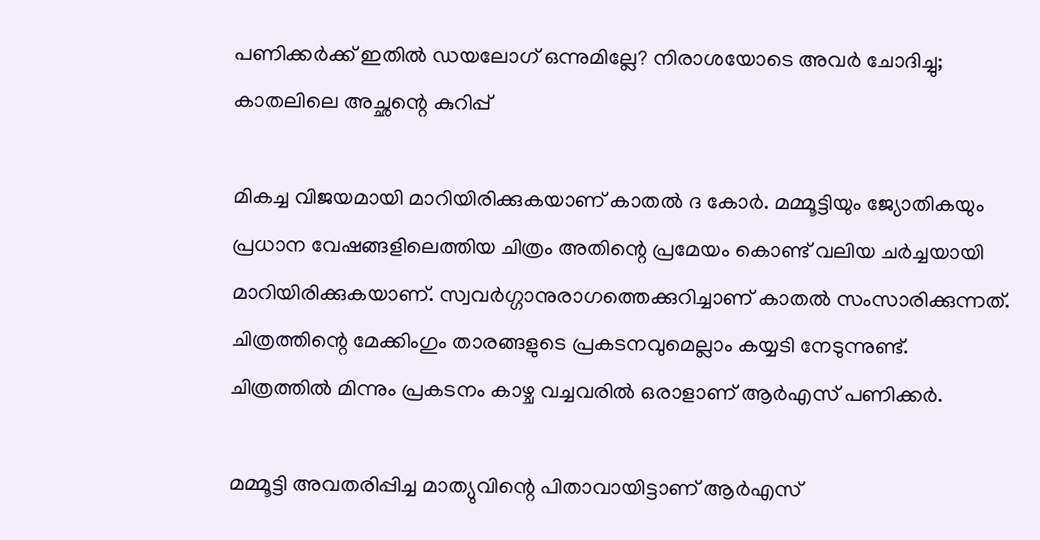പണിക്കര്‍ക്ക് ഇതില്‍ ഡയലോഗ് ഒന്നുമില്ലേ? നിരാശയോടെ അവര്‍ ചോദിച്ചു; കാതലിലെ അച്ഛന്റെ കുറിപ്പ്

മികച്ച വിജയമായി മാറിയിരിക്കുകയാണ് കാതല്‍ ദ കോര്‍. മമ്മൂട്ടിയും ജ്യോതികയും പ്രധാന വേഷങ്ങളിലെത്തിയ ചിത്രം അതിന്റെ പ്രമേയം കൊണ്ട് വലിയ ചര്‍ച്ചയായി മാറിയിരിക്കുകയാണ്. സ്വവര്‍ഗ്ഗാനുരാഗത്തെക്കുറിച്ചാണ് കാതല്‍ സംസാരിക്കുന്നത്. ചിത്രത്തിന്റെ മേക്കിംഗും താരങ്ങളുടെ പ്രകടനവുമെല്ലാം കയ്യടി നേടുന്നുണ്ട്. ചിത്രത്തില്‍ മിന്നും പ്രകടനം കാഴ്ച വച്ചവരില്‍ ഒരാളാണ് ആര്‍എസ് പണിക്കര്‍.

മമ്മൂട്ടി അവതരിപ്പിച്ച മാത്യുവിന്റെ പിതാവായിട്ടാണ് ആര്‍എസ്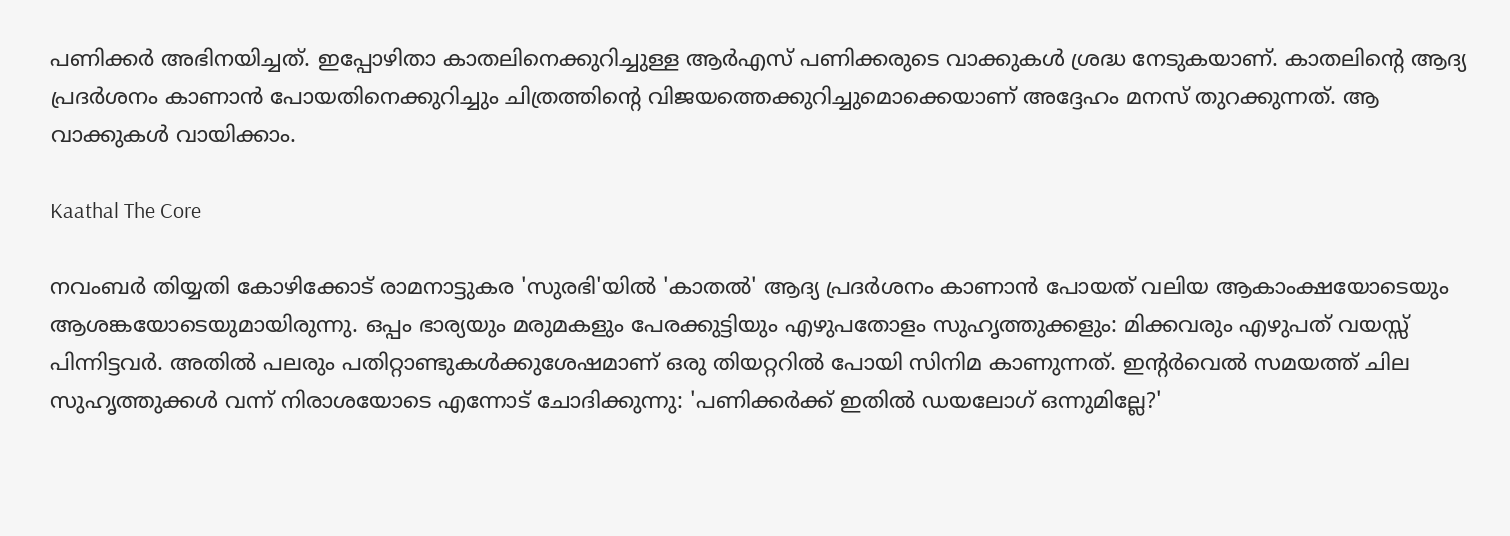പണിക്കര്‍ അഭിനയിച്ചത്. ഇപ്പോഴിതാ കാതലിനെക്കുറിച്ചുള്ള ആര്‍എസ് പണിക്കരുടെ വാക്കുകള്‍ ശ്രദ്ധ നേടുകയാണ്. കാതലിന്റെ ആദ്യ പ്രദര്‍ശനം കാണാന്‍ പോയതിനെക്കുറിച്ചും ചിത്രത്തിന്റെ വിജയത്തെക്കുറിച്ചുമൊക്കെയാണ് അദ്ദേഹം മനസ് തുറക്കുന്നത്. ആ വാക്കുകള്‍ വായിക്കാം.

Kaathal The Core

നവംബര്‍ തിയ്യതി കോഴിക്കോട് രാമനാട്ടുകര 'സുരഭി'യില്‍ 'കാതല്‍' ആദ്യ പ്രദര്‍ശനം കാണാന്‍ പോയത് വലിയ ആകാംക്ഷയോടെയും ആശങ്കയോടെയുമായിരുന്നു. ഒപ്പം ഭാര്യയും മരുമകളും പേരക്കുട്ടിയും എഴുപതോളം സുഹൃത്തുക്കളും: മിക്കവരും എഴുപത് വയസ്സ് പിന്നിട്ടവര്‍. അതില്‍ പലരും പതിറ്റാണ്ടുകള്‍ക്കുശേഷമാണ് ഒരു തിയറ്ററില്‍ പോയി സിനിമ കാണുന്നത്. ഇന്റര്‍വെല്‍ സമയത്ത് ചില സുഹൃത്തുക്കള്‍ വന്ന് നിരാശയോടെ എന്നോട് ചോദിക്കുന്നു: 'പണിക്കര്‍ക്ക് ഇതില്‍ ഡയലോഗ് ഒന്നുമില്ലേ?'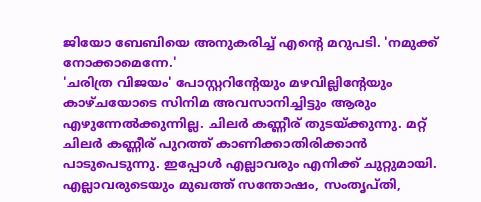ജിയോ ബേബിയെ അനുകരിച്ച് എന്റെ മറുപടി. 'നമുക്ക് നോക്കാമെന്നേ.'
'ചരിത്ര വിജയം' പോസ്റ്ററിന്റേയും മഴവില്ലിന്റേയും കാഴ്ചയോടെ സിനിമ അവസാനിച്ചിട്ടും ആരും എഴുന്നേല്‍ക്കുന്നില്ല. ചിലര്‍ കണ്ണീര് തുടയ്ക്കുന്നു. മറ്റ് ചിലര്‍ കണ്ണീര് പുറത്ത് കാണിക്കാതിരിക്കാന്‍ പാടുപെടുന്നു. ഇപ്പോള്‍ എല്ലാവരും എനിക്ക് ചുറ്റുമായി. എല്ലാവരുടെയും മുഖത്ത് സന്തോഷം, സംതൃപ്തി,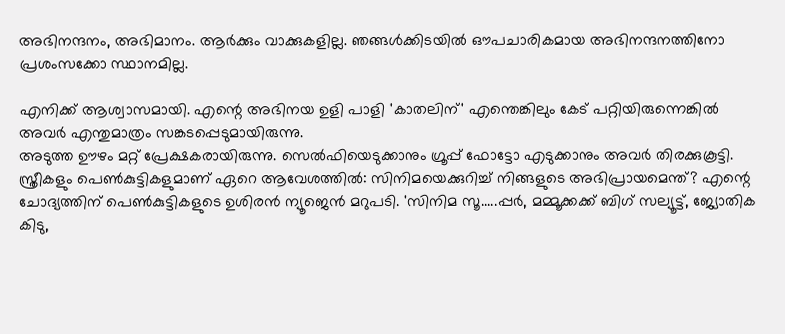അഭിനന്ദനം, അഭിമാനം. ആര്‍ക്കും വാക്കുകളില്ല. ഞങ്ങള്‍ക്കിടയില്‍ ഔപചാരികമായ അഭിനന്ദനത്തിനോ പ്രശംസക്കോ സ്ഥാനമില്ല.

എനിക്ക് ആശ്വാസമായി. എന്റെ അഭിനയ ഉളി പാളി 'കാതലിന്' എന്തെങ്കിലും കേട് പറ്റിയിരുന്നെങ്കില്‍ അവര്‍ എന്തുമാത്രം സങ്കടപ്പെടുമായിരുന്നു.
അടുത്ത ഊഴം മറ്റ് പ്രേക്ഷകരായിരുന്നു. സെല്‍ഫിയെടുക്കാനും ഗ്രൂപ്പ് ഫോട്ടോ എടുക്കാനും അവര്‍ തിരക്കുകൂട്ടി. സ്ത്രീകളും പെണ്‍കുട്ടികളുമാണ് ഏറെ ആവേശത്തില്‍: സിനിമയെക്കുറിച്ച് നിങ്ങളുടെ അഭിപ്രായമെന്ത്? എന്റെ ചോദ്യത്തിന് പെണ്‍കുട്ടികളുടെ ഉശിരന്‍ ന്യൂജെന്‍ മറുപടി. 'സിനിമ സൂ.....പ്പര്‍, മമ്മൂക്കക്ക് ബിഗ് സല്യൂട്ട്, ജ്യോതിക കിടു,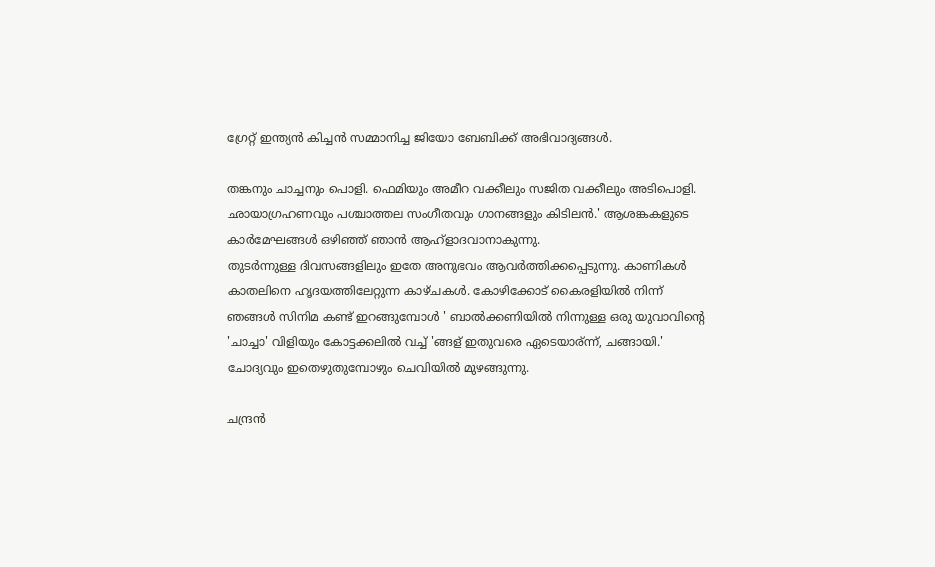ഗ്രേറ്റ് ഇന്ത്യന്‍ കിച്ചന്‍ സമ്മാനിച്ച ജിയോ ബേബിക്ക് അഭിവാദ്യങ്ങള്‍.

തങ്കനും ചാച്ചനും പൊളി. ഫെമിയും അമീറ വക്കീലും സജിത വക്കീലും അടിപൊളി. ഛായാഗ്രഹണവും പശ്ചാത്തല സംഗീതവും ഗാനങ്ങളും കിടിലന്‍.' ആശങ്കകളുടെ കാര്‍മേഘങ്ങള്‍ ഒഴിഞ്ഞ് ഞാന്‍ ആഹ്‌ളാദവാനാകുന്നു.
തുടര്‍ന്നുള്ള ദിവസങ്ങളിലും ഇതേ അനുഭവം ആവര്‍ത്തിക്കപ്പെടുന്നു. കാണികള്‍ കാതലിനെ ഹൃദയത്തിലേറ്റുന്ന കാഴ്ചകള്‍. കോഴിക്കോട് കൈരളിയില്‍ നിന്ന് ഞങ്ങള്‍ സിനിമ കണ്ട് ഇറങ്ങുമ്പോള്‍ ' ബാല്‍ക്കണിയില്‍ നിന്നുള്ള ഒരു യുവാവിന്റെ 'ചാച്ചാ' വിളിയും കോട്ടക്കലില്‍ വച്ച് 'ങ്ങള് ഇതുവരെ ഏടെയാര്ന്ന്, ചങ്ങായി.' ചോദ്യവും ഇതെഴുതുമ്പോഴും ചെവിയില്‍ മുഴങ്ങുന്നു.

ചന്ദ്രന്‍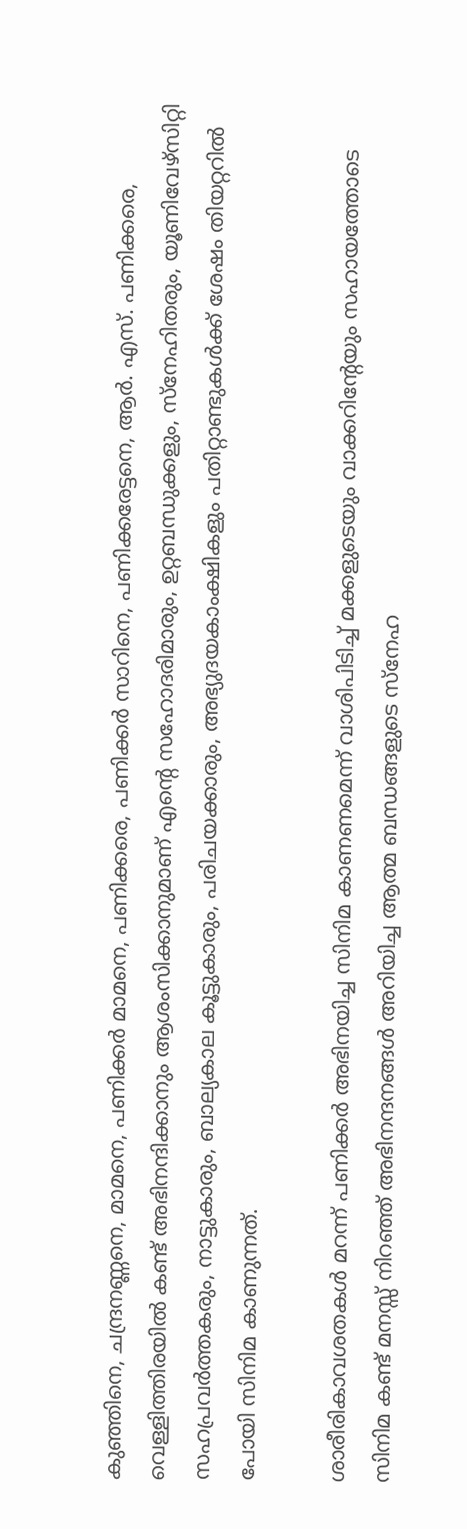കുഞ്ഞിനെ, ചന്ദ്രനണ്ണനെ, മാമനെ, പണിക്കര്‍ മാമനെ, പണിക്കരെ, പണിക്കര്‍ സാറിനെ, പണിക്കരേട്ടനെ, ആര്‍. എസ്. പണിക്കരെ, വെള്ളിത്തിരയില്‍ കണ്ട് അഭിനന്ദിക്കാനും ആശംസിക്കാനുമാണ് എന്റെ സഹോദരിമാരും, ഉറ്റബന്ധുക്കളും, സ്‌നേഹിതരും, യൂണിവേഴ്‌സിറ്റി സഹപ്രവര്‍ത്തകരും, നാട്ടുകാരും, ബാല്യകാല കൂട്ടുകാരും, പരിചയക്കാരും, അഭ്യുദയകാംക്ഷികളും പതിറ്റാണ്ടുകള്‍ക്ക് ശേഷം തിയറ്ററില്‍ പോയി സിനിമ കാണുന്നത്.

ശാരീരികാവശതകള്‍ മറന്ന് പണിക്കര്‍ അഭിനയിച്ച സിനിമ കാണണമെന്ന് വാശിപിടിച്ച് മക്കളുടെയും വാക്കറിന്റേയും സഹായത്തോടെ സിനിമ കണ്ട് മനസ്സ് നിറഞ്ഞ് അഭിനന്ദനങ്ങള്‍ അറിയിച്ച ആത്മ ബന്ധങ്ങളുടെ സ്‌നേഹ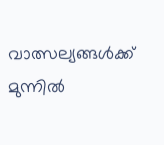വാത്സല്യങ്ങള്‍ക്ക് മുന്നില്‍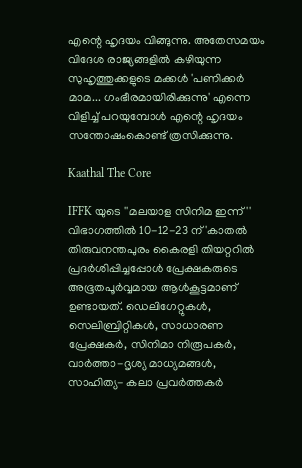എന്റെ ഹൃദയം വിങ്ങുന്നു. അതേസമയം വിദേശ രാജ്യങ്ങളില്‍ കഴിയുന്ന സുഹൃത്തുക്കളുടെ മക്കള്‍ 'പണിക്കര്‍ മാമ... ഗംഭീരമായിരിക്കുന്നു' എന്നെ വിളിച്ച് പറയുമ്പോള്‍ എന്റെ ഹൃദയം സന്തോഷംകൊണ്ട് ത്രസിക്കുന്നു.

Kaathal The Core

IFFK യുടെ ''മലയാള സിനിമ ഇന്ന്'' വിഭാഗത്തില്‍ 10-12-23 ന് 'കാതല്‍ തിരുവനന്തപുരം കൈരളി തിയറ്ററില്‍ പ്രദര്‍ശിപ്പിച്ചപ്പോള്‍ പ്രേക്ഷകരുടെ അഭൂതപൂര്‍വ്വമായ ആള്‍കൂട്ടമാണ് ഉണ്ടായത്. ഡെലിഗേറ്റുകള്‍, സെലിബ്രിറ്റികള്‍, സാധാരണ പ്രേക്ഷകര്‍, സിനിമാ നിരൂപകര്‍, വാര്‍ത്താ-ദൃശ്യ മാധ്യമങ്ങള്‍, സാഹിത്യ- കലാ പ്രവര്‍ത്തകര്‍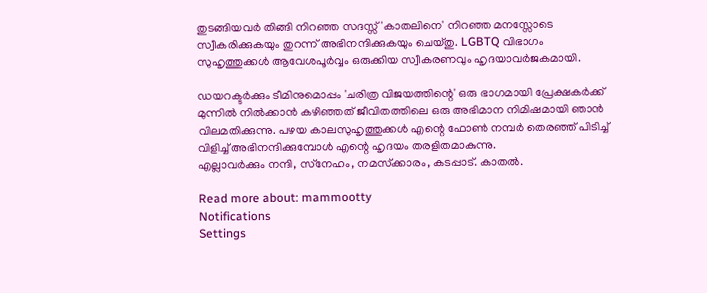തുടങ്ങിയവര്‍ തിങ്ങി നിറഞ്ഞ സദസ്സ് 'കാതലിനെ' നിറഞ്ഞ മനസ്സോടെ സ്വീകരിക്കുകയും തുറന്ന് അഭിനന്ദിക്കുകയും ചെയ്തു. LGBTQ വിഭാഗം സുഹൃത്തുക്കള്‍ ആവേശപൂര്‍വ്വം ഒരുക്കിയ സ്വീകരണവും ഹൃദയാവര്‍ജകമായി.

ഡയറക്ടര്‍ക്കും ടീമിനുമൊപ്പം 'ചരിത്ര വിജയത്തിന്റെ' ഒരു ഭാഗമായി പ്രേക്ഷകര്‍ക്ക് മുന്നില്‍ നില്‍ക്കാന്‍ കഴിഞ്ഞത് ജീവിതത്തിലെ ഒരു അഭിമാന നിമിഷമായി ഞാന്‍ വിലമതിക്കുന്നു. പഴയ കാലസുഹൃത്തുക്കള്‍ എന്റെ ഫോണ്‍ നമ്പര്‍ തെരഞ്ഞ് പിടിച്ച് വിളിച്ച് അഭിനന്ദിക്കുമ്പോള്‍ എന്റെ ഹൃദയം തരളിതമാകുന്നു.
എല്ലാവര്‍ക്കും നന്ദി, സ്‌നേഹം, നമസ്‌ക്കാരം, കടപ്പാട്. കാതല്‍.

Read more about: mammootty
Notifications
Settings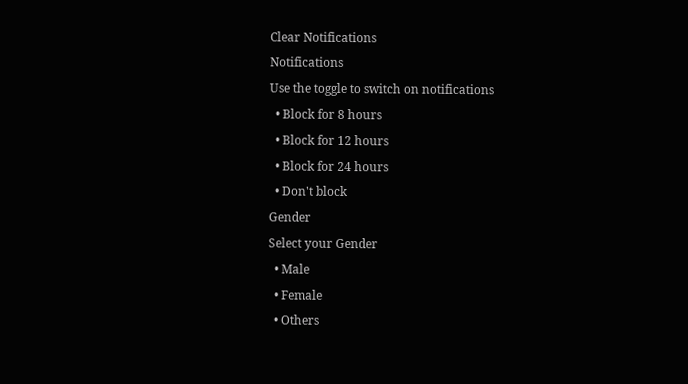Clear Notifications
Notifications
Use the toggle to switch on notifications
  • Block for 8 hours
  • Block for 12 hours
  • Block for 24 hours
  • Don't block
Gender
Select your Gender
  • Male
  • Female
  • Others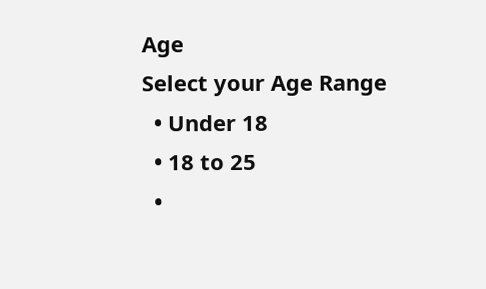Age
Select your Age Range
  • Under 18
  • 18 to 25
  •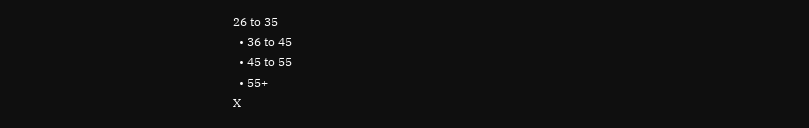26 to 35
  • 36 to 45
  • 45 to 55
  • 55+
X